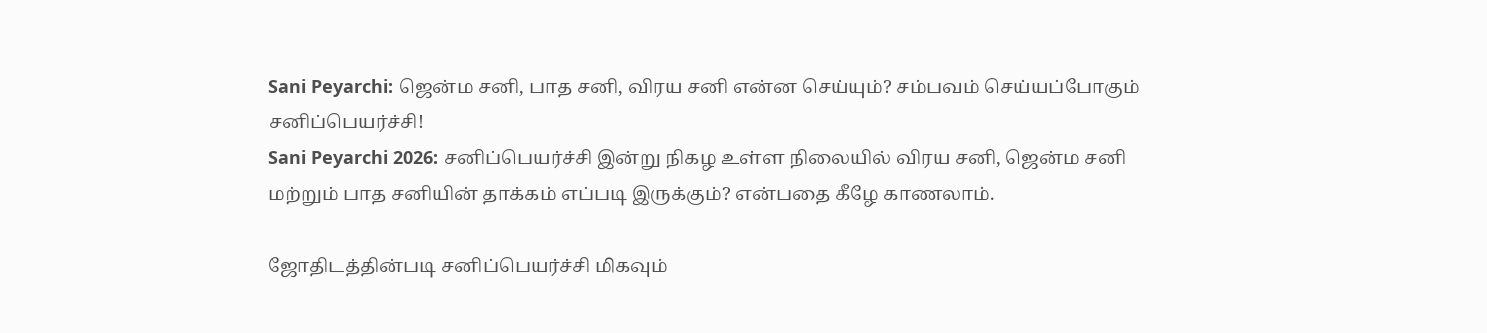Sani Peyarchi: ஜென்ம சனி, பாத சனி, விரய சனி என்ன செய்யும்? சம்பவம் செய்யப்போகும் சனிப்பெயர்ச்சி!
Sani Peyarchi 2026: சனிப்பெயர்ச்சி இன்று நிகழ உள்ள நிலையில் விரய சனி, ஜென்ம சனி மற்றும் பாத சனியின் தாக்கம் எப்படி இருக்கும்? என்பதை கீழே காணலாம்.

ஜோதிடத்தின்படி சனிப்பெயர்ச்சி மிகவும்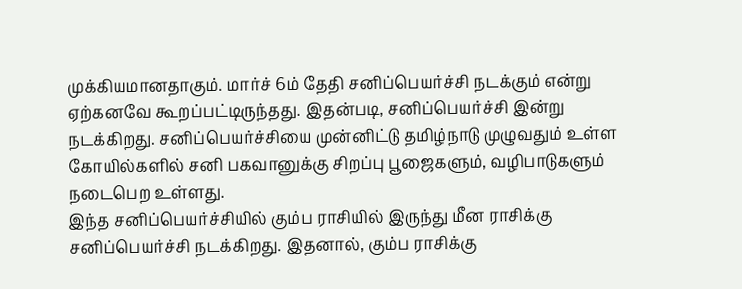முக்கியமானதாகும். மார்ச் 6ம் தேதி சனிப்பெயர்ச்சி நடக்கும் என்று ஏற்கனவே கூறப்பட்டிருந்தது. இதன்படி, சனிப்பெயர்ச்சி இன்று நடக்கிறது. சனிப்பெயர்ச்சியை முன்னிட்டு தமிழ்நாடு முழுவதும் உள்ள கோயில்களில் சனி பகவானுக்கு சிறப்பு பூஜைகளும், வழிபாடுகளும் நடைபெற உள்ளது.
இந்த சனிப்பெயர்ச்சியில் கும்ப ராசியில் இருந்து மீன ராசிக்கு சனிப்பெயர்ச்சி நடக்கிறது. இதனால், கும்ப ராசிக்கு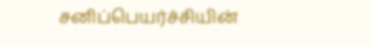சனிப்பெயர்ச்சியின்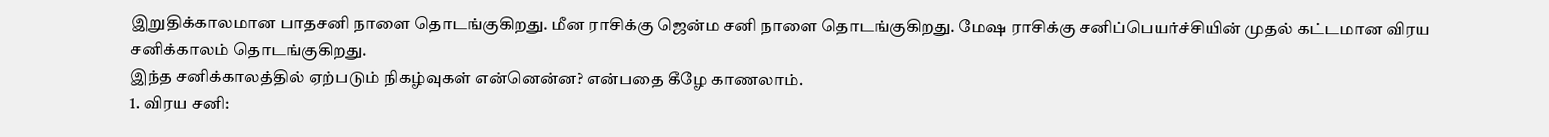இறுதிக்காலமான பாதசனி நாளை தொடங்குகிறது. மீன ராசிக்கு ஜென்ம சனி நாளை தொடங்குகிறது. மேஷ ராசிக்கு சனிப்பெயர்ச்சியின் முதல் கட்டமான விரய சனிக்காலம் தொடங்குகிறது.
இந்த சனிக்காலத்தில் ஏற்படும் நிகழ்வுகள் என்னென்ன? என்பதை கீழே காணலாம்.
1. விரய சனி: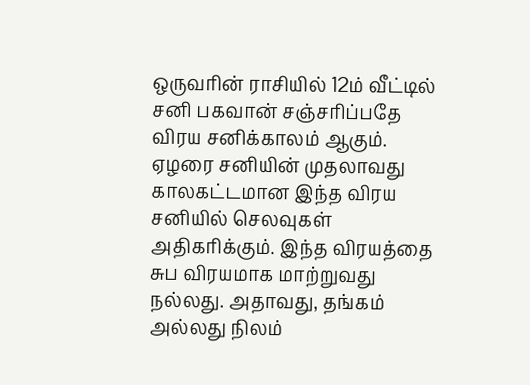ஒருவரின் ராசியில் 12ம் வீட்டில் சனி பகவான் சஞ்சரிப்பதே விரய சனிக்காலம் ஆகும். ஏழரை சனியின் முதலாவது காலகட்டமான இந்த விரய சனியில் செலவுகள் அதிகரிக்கும். இந்த விரயத்தை சுப விரயமாக மாற்றுவது நல்லது. அதாவது, தங்கம் அல்லது நிலம்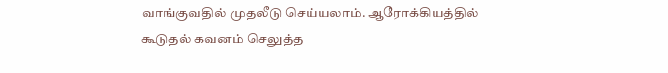வாங்குவதில் முதலீடு செய்யலாம். ஆரோக்கியத்தில் கூடுதல் கவனம் செலுத்த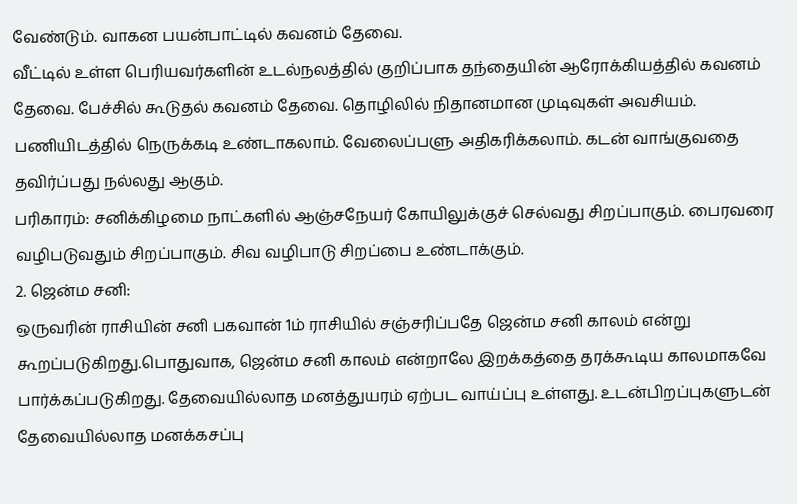வேண்டும். வாகன பயன்பாட்டில் கவனம் தேவை.
வீட்டில் உள்ள பெரியவர்களின் உடல்நலத்தில் குறிப்பாக தந்தையின் ஆரோக்கியத்தில் கவனம் தேவை. பேச்சில் கூடுதல் கவனம் தேவை. தொழிலில் நிதானமான முடிவுகள் அவசியம். பணியிடத்தில் நெருக்கடி உண்டாகலாம். வேலைப்பளு அதிகரிக்கலாம். கடன் வாங்குவதை தவிர்ப்பது நல்லது ஆகும்.
பரிகாரம்: சனிக்கிழமை நாட்களில் ஆஞ்சநேயர் கோயிலுக்குச் செல்வது சிறப்பாகும். பைரவரை வழிபடுவதும் சிறப்பாகும். சிவ வழிபாடு சிறப்பை உண்டாக்கும்.
2. ஜென்ம சனி:
ஒருவரின் ராசியின் சனி பகவான் 1ம் ராசியில் சஞ்சரிப்பதே ஜென்ம சனி காலம் என்று கூறப்படுகிறது.பொதுவாக, ஜென்ம சனி காலம் என்றாலே இறக்கத்தை தரக்கூடிய காலமாகவே பார்க்கப்படுகிறது. தேவையில்லாத மனத்துயரம் ஏற்பட வாய்ப்பு உள்ளது. உடன்பிறப்புகளுடன் தேவையில்லாத மனக்கசப்பு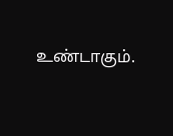உண்டாகும்.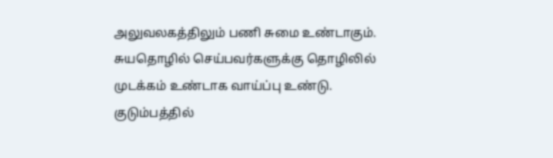அலுவலகத்திலும் பணி சுமை உண்டாகும். சுயதொழில் செய்பவர்களுக்கு தொழிலில் முடக்கம் உண்டாக வாய்ப்பு உண்டு. குடும்பத்தில்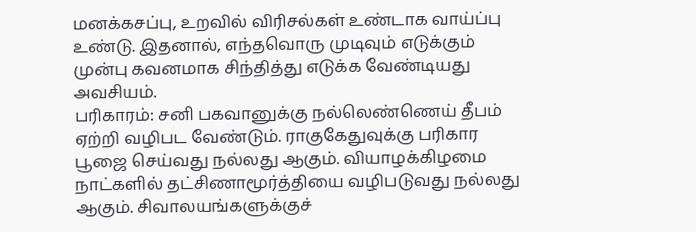மனக்கசப்பு, உறவில் விரிசல்கள் உண்டாக வாய்ப்பு உண்டு. இதனால், எந்தவொரு முடிவும் எடுக்கும் முன்பு கவனமாக சிந்தித்து எடுக்க வேண்டியது அவசியம்.
பரிகாரம்: சனி பகவானுக்கு நல்லெண்ணெய் தீபம் ஏற்றி வழிபட வேண்டும். ராகுகேதுவுக்கு பரிகார பூஜை செய்வது நல்லது ஆகும். வியாழக்கிழமை நாட்களில் தட்சிணாமூர்த்தியை வழிபடுவது நல்லது ஆகும். சிவாலயங்களுக்குச்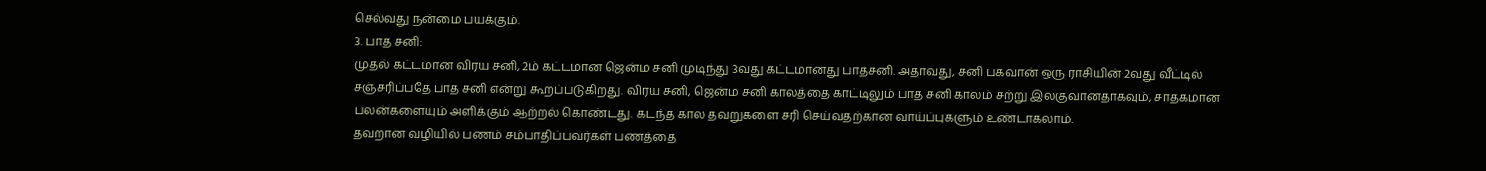செல்வது நன்மை பயக்கும்.
3. பாத சனி:
முதல் கட்டமான விரய சனி, 2ம் கட்டமான ஜென்ம சனி முடிந்து 3வது கட்டமானது பாதசனி. அதாவது, சனி பகவான் ஒரு ராசியின் 2வது வீட்டில் சஞ்சரிப்பதே பாத சனி என்று கூறப்படுகிறது. விரய சனி, ஜென்ம சனி காலத்தை காட்டிலும் பாத சனி காலம் சற்று இலகுவானதாகவும், சாதகமான பலன்களையும் அளிக்கும் ஆற்றல் கொண்டது. கடந்த கால தவறுகளை சரி செய்வதற்கான வாய்ப்புகளும் உண்டாகலாம்.
தவறான வழியில் பணம் சம்பாதிப்பவர்கள் பணத்தை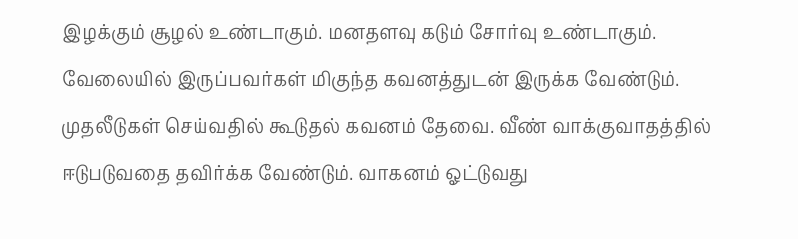இழக்கும் சூழல் உண்டாகும். மனதளவு கடும் சோர்வு உண்டாகும். வேலையில் இருப்பவர்கள் மிகுந்த கவனத்துடன் இருக்க வேண்டும். முதலீடுகள் செய்வதில் கூடுதல் கவனம் தேவை. வீண் வாக்குவாதத்தில் ஈடுபடுவதை தவிர்க்க வேண்டும். வாகனம் ஓட்டுவது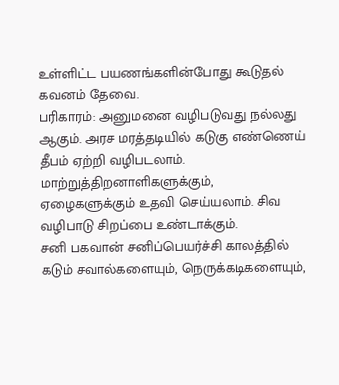உள்ளிட்ட பயணங்களின்போது கூடுதல் கவனம் தேவை.
பரிகாரம்: அனுமனை வழிபடுவது நல்லது ஆகும். அரச மரத்தடியில் கடுகு எண்ணெய் தீபம் ஏற்றி வழிபடலாம். மாற்றுத்திறனாளிகளுக்கும், ஏழைகளுக்கும் உதவி செய்யலாம். சிவ வழிபாடு சிறப்பை உண்டாக்கும்.
சனி பகவான் சனிப்பெயர்ச்சி காலத்தில் கடும் சவால்களையும், நெருக்கடிகளையும்,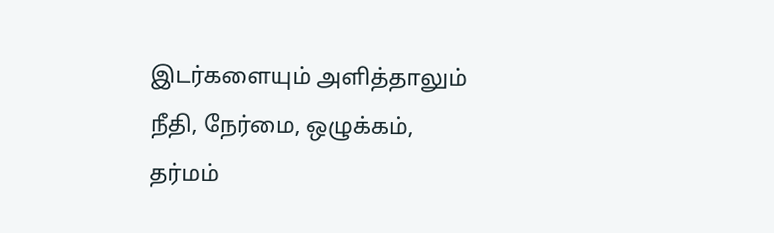இடர்களையும் அளித்தாலும் நீதி, நேர்மை, ஒழுக்கம், தர்மம்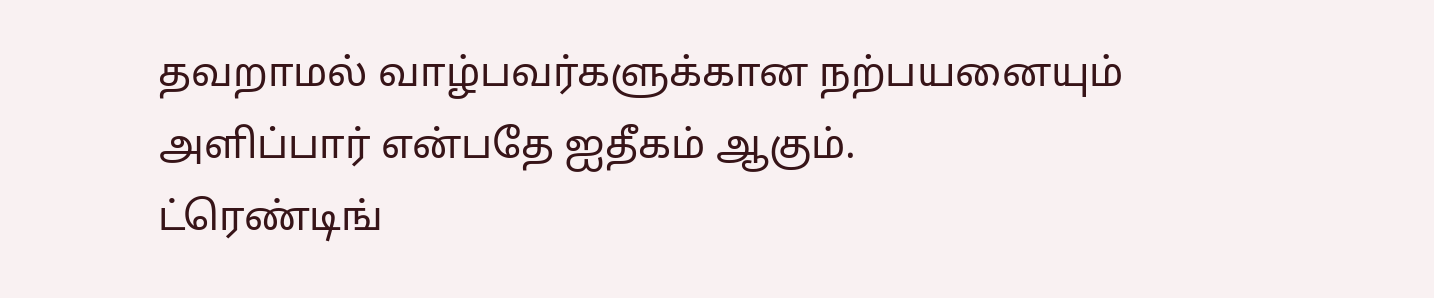தவறாமல் வாழ்பவர்களுக்கான நற்பயனையும் அளிப்பார் என்பதே ஐதீகம் ஆகும்.
ட்ரெண்டிங்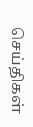செய்திகள்